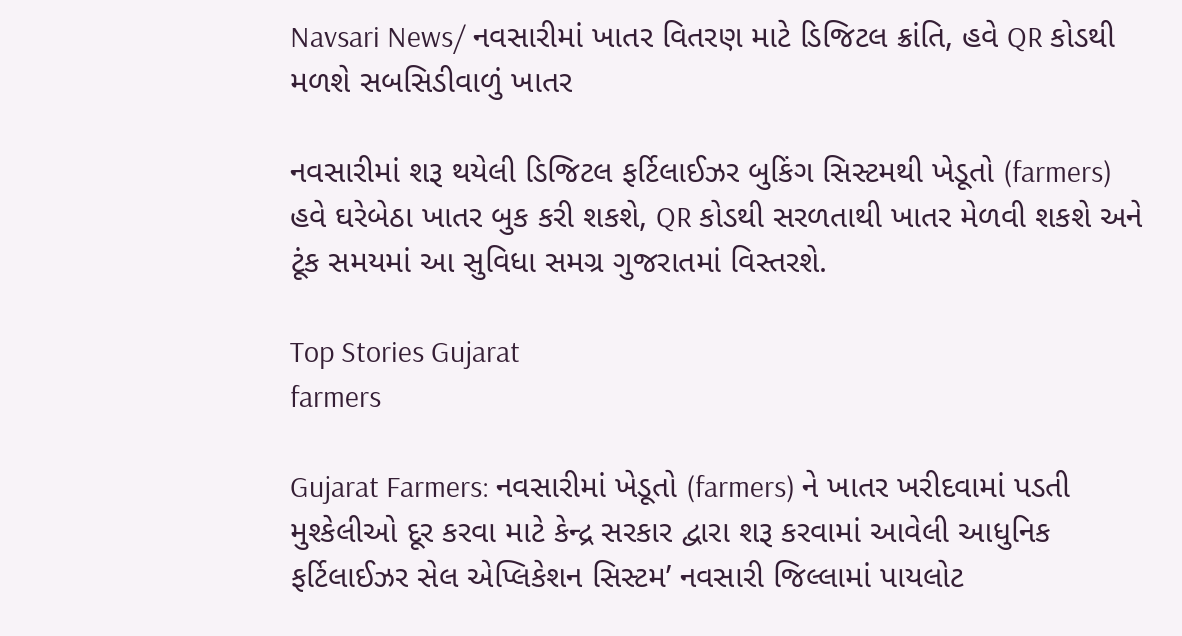Navsari News/ નવસારીમાં ખાતર વિતરણ માટે ડિજિટલ ક્રાંતિ, હવે QR કોડથી મળશે સબસિડીવાળું ખાતર

નવસારીમાં શરૂ થયેલી ડિજિટલ ફર્ટિલાઈઝર બુકિંગ સિસ્ટમથી ખેડૂતો (farmers) હવે ઘરેબેઠા ખાતર બુક કરી શકશે, QR કોડથી સરળતાથી ખાતર મેળવી શકશે અને ટૂંક સમયમાં આ સુવિધા સમગ્ર ગુજરાતમાં વિસ્તરશે.

Top Stories Gujarat
farmers

Gujarat Farmers: નવસારીમાં ખેડૂતો (farmers) ને ખાતર ખરીદવામાં પડતી મુશ્કેલીઓ દૂર કરવા માટે કેન્દ્ર સરકાર દ્વારા શરૂ કરવામાં આવેલી આધુનિક ફર્ટિલાઈઝર સેલ એપ્લિકેશન સિસ્ટમ’ નવસારી જિલ્લામાં પાયલોટ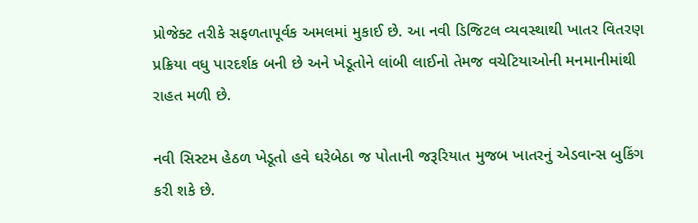પ્રોજેક્ટ તરીકે સફળતાપૂર્વક અમલમાં મુકાઈ છે. આ નવી ડિજિટલ વ્યવસ્થાથી ખાતર વિતરણ પ્રક્રિયા વધુ પારદર્શક બની છે અને ખેડૂતોને લાંબી લાઈનો તેમજ વચેટિયાઓની મનમાનીમાંથી રાહત મળી છે.

નવી સિસ્ટમ હેઠળ ખેડૂતો હવે ઘરેબેઠા જ પોતાની જરૂરિયાત મુજબ ખાતરનું એડવાન્સ બુકિંગ કરી શકે છે.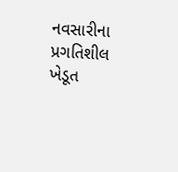નવસારીના પ્રગતિશીલ ખેડૂત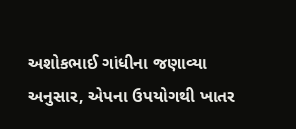અશોકભાઈ ગાંધીના જણાવ્યા અનુસાર, એપના ઉપયોગથી ખાતર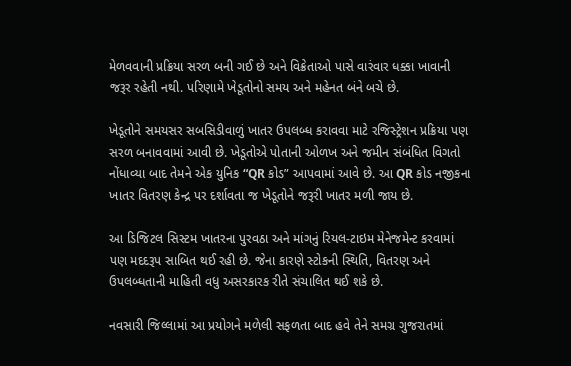મેળવવાની પ્રક્રિયા સરળ બની ગઈ છે અને વિક્રેતાઓ પાસે વારંવાર ધક્કા ખાવાની જરૂર રહેતી નથી. પરિણામે ખેડૂતોનો સમય અને મહેનત બંને બચે છે.

ખેડૂતોને સમયસર સબસિડીવાળું ખાતર ઉપલબ્ધ કરાવવા માટે રજિસ્ટ્રેશન પ્રક્રિયા પણ સરળ બનાવવામાં આવી છે. ખેડૂતોએ પોતાની ઓળખ અને જમીન સંબંધિત વિગતો નોંધાવ્યા બાદ તેમને એક યુનિક “QR કોડ” આપવામાં આવે છે. આ QR કોડ નજીકના ખાતર વિતરણ કેન્દ્ર પર દર્શાવતા જ ખેડૂતોને જરૂરી ખાતર મળી જાય છે.

આ ડિજિટલ સિસ્ટમ ખાતરના પુરવઠા અને માંગનું રિયલ-ટાઇમ મેનેજમેન્ટ કરવામાં પણ મદદરૂપ સાબિત થઈ રહી છે. જેના કારણે સ્ટોકની સ્થિતિ, વિતરણ અને ઉપલબ્ધતાની માહિતી વધુ અસરકારક રીતે સંચાલિત થઈ શકે છે.

નવસારી જિલ્લામાં આ પ્રયોગને મળેલી સફળતા બાદ હવે તેને સમગ્ર ગુજરાતમાં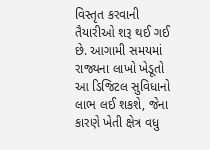વિસ્તૃત કરવાની તૈયારીઓ શરૂ થઈ ગઈ છે. આગામી સમયમાં રાજ્યના લાખો ખેડૂતો આ ડિજિટલ સુવિધાનો લાભ લઈ શકશે, જેના કારણે ખેતી ક્ષેત્ર વધુ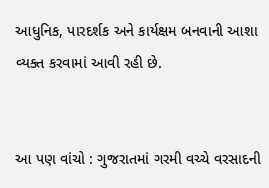આધુનિક, પારદર્શક અને કાર્યક્ષમ બનવાની આશા વ્યક્ત કરવામાં આવી રહી છે.


આ પણ વાંચો : ગુજરાતમાં ગરમી વચ્ચે વરસાદની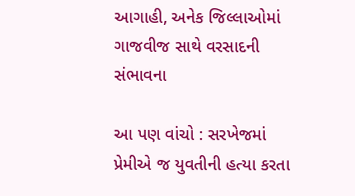આગાહી, અનેક જિલ્લાઓમાં ગાજવીજ સાથે વરસાદની સંભાવના

આ પણ વાંચો : સરખેજમાં પ્રેમીએ જ યુવતીની હત્યા કરતા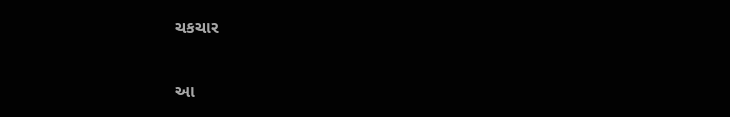ચકચાર

આ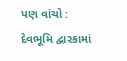પણ વાંચો : દેવભૂમિ દ્વારકામાં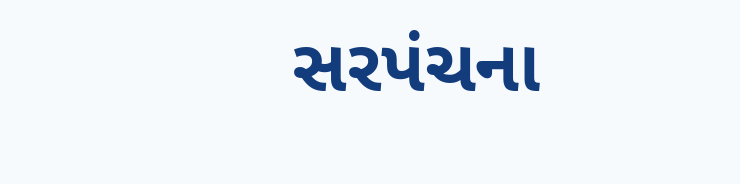સરપંચના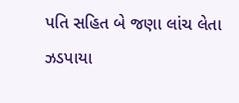પતિ સહિત બે જણા લાંચ લેતા ઝડપાયા